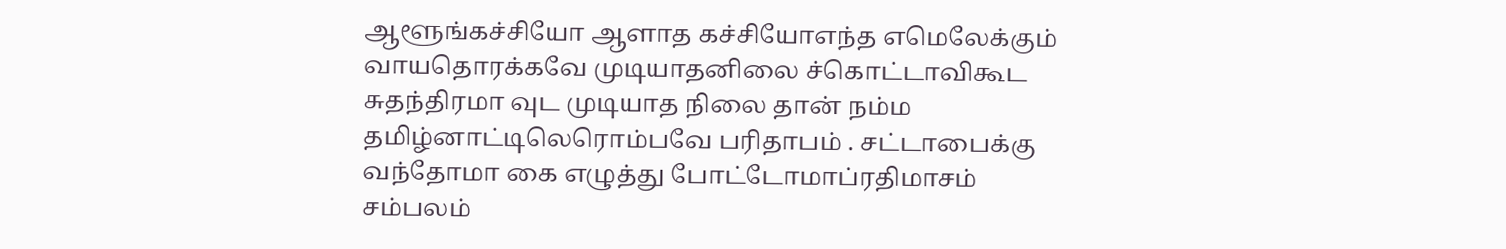ஆளூங்கச்சியோ ஆளாத கச்சியோஎந்த எமெலேக்கும் வாயதொரக்கவே முடியாதனிலை ச்கொட்டாவிகூட சுதந்திரமா வுட முடியாத நிலை தான் நம்ம தமிழ்னாட்டிலெரொம்பவே பரிதாபம் . சட்டாபைக்கு வந்தோமா கை எழுத்து போட்டோமாப்ரதிமாசம் சம்பலம்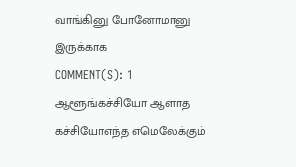வாங்கினு போனோமானு இருக்காக
COMMENT(S): 1
ஆளூங்கச்சியோ ஆளாத கச்சியோஎந்த எமெலேக்கும்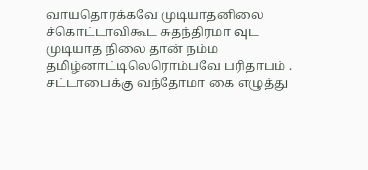வாயதொரக்கவே முடியாதனிலை ச்கொட்டாவிகூட சுதந்திரமா வுட முடியாத நிலை தான் நம்ம தமிழ்னாட்டிலெரொம்பவே பரிதாபம் . சட்டாபைக்கு வந்தோமா கை எழுத்து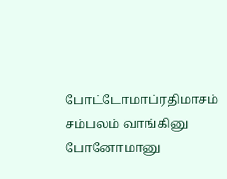போட்டோமாப்ரதிமாசம் சம்பலம் வாங்கினு போனோமானு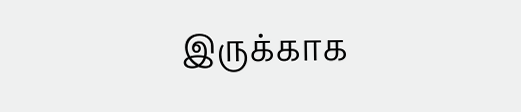இருக்காக